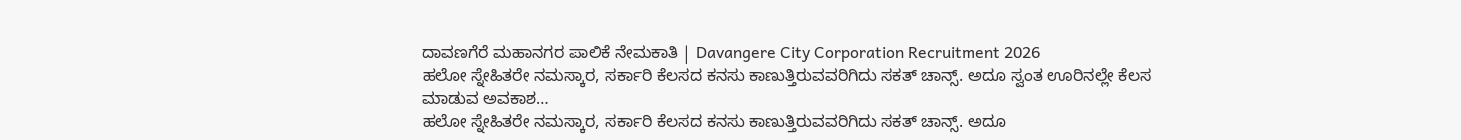ದಾವಣಗೆರೆ ಮಹಾನಗರ ಪಾಲಿಕೆ ನೇಮಕಾತಿ | Davangere City Corporation Recruitment 2026
ಹಲೋ ಸ್ನೇಹಿತರೇ ನಮಸ್ಕಾರ, ಸರ್ಕಾರಿ ಕೆಲಸದ ಕನಸು ಕಾಣುತ್ತಿರುವವರಿಗಿದು ಸಕತ್ ಚಾನ್ಸ್. ಅದೂ ಸ್ವಂತ ಊರಿನಲ್ಲೇ ಕೆಲಸ ಮಾಡುವ ಅವಕಾಶ…
ಹಲೋ ಸ್ನೇಹಿತರೇ ನಮಸ್ಕಾರ, ಸರ್ಕಾರಿ ಕೆಲಸದ ಕನಸು ಕಾಣುತ್ತಿರುವವರಿಗಿದು ಸಕತ್ ಚಾನ್ಸ್. ಅದೂ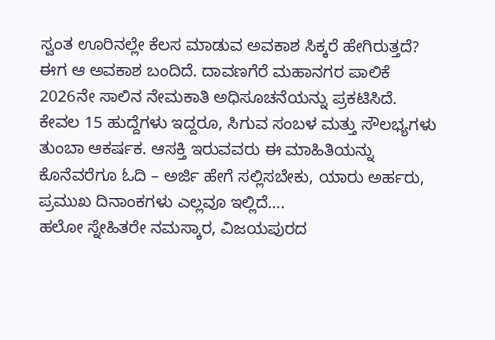ಸ್ವಂತ ಊರಿನಲ್ಲೇ ಕೆಲಸ ಮಾಡುವ ಅವಕಾಶ ಸಿಕ್ಕರೆ ಹೇಗಿರುತ್ತದೆ? ಈಗ ಆ ಅವಕಾಶ ಬಂದಿದೆ. ದಾವಣಗೆರೆ ಮಹಾನಗರ ಪಾಲಿಕೆ 2026ನೇ ಸಾಲಿನ ನೇಮಕಾತಿ ಅಧಿಸೂಚನೆಯನ್ನು ಪ್ರಕಟಿಸಿದೆ. ಕೇವಲ 15 ಹುದ್ದೆಗಳು ಇದ್ದರೂ, ಸಿಗುವ ಸಂಬಳ ಮತ್ತು ಸೌಲಭ್ಯಗಳು ತುಂಬಾ ಆಕರ್ಷಕ. ಆಸಕ್ತಿ ಇರುವವರು ಈ ಮಾಹಿತಿಯನ್ನು ಕೊನೆವರೆಗೂ ಓದಿ – ಅರ್ಜಿ ಹೇಗೆ ಸಲ್ಲಿಸಬೇಕು, ಯಾರು ಅರ್ಹರು, ಪ್ರಮುಖ ದಿನಾಂಕಗಳು ಎಲ್ಲವೂ ಇಲ್ಲಿದೆ….
ಹಲೋ ಸ್ನೇಹಿತರೇ ನಮಸ್ಕಾರ, ವಿಜಯಪುರದ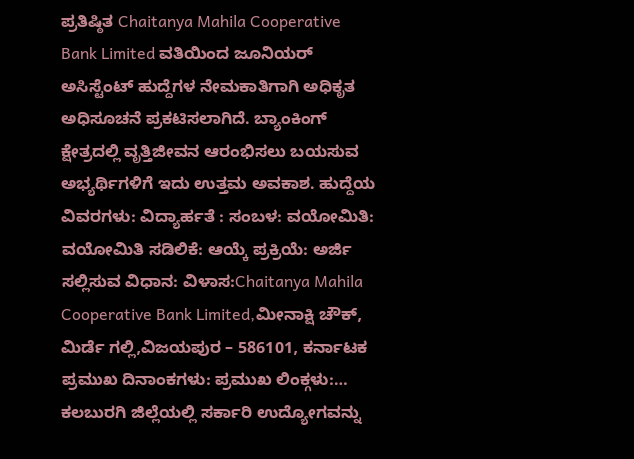ಪ್ರತಿಷ್ಠಿತ Chaitanya Mahila Cooperative Bank Limited ವತಿಯಿಂದ ಜೂನಿಯರ್ ಅಸಿಸ್ಟೆಂಟ್ ಹುದ್ದೆಗಳ ನೇಮಕಾತಿಗಾಗಿ ಅಧಿಕೃತ ಅಧಿಸೂಚನೆ ಪ್ರಕಟಿಸಲಾಗಿದೆ. ಬ್ಯಾಂಕಿಂಗ್ ಕ್ಷೇತ್ರದಲ್ಲಿ ವೃತ್ತಿಜೀವನ ಆರಂಭಿಸಲು ಬಯಸುವ ಅಭ್ಯರ್ಥಿಗಳಿಗೆ ಇದು ಉತ್ತಮ ಅವಕಾಶ. ಹುದ್ದೆಯ ವಿವರಗಳು: ವಿದ್ಯಾರ್ಹತೆ : ಸಂಬಳ: ವಯೋಮಿತಿ: ವಯೋಮಿತಿ ಸಡಿಲಿಕೆ: ಆಯ್ಕೆ ಪ್ರಕ್ರಿಯೆ: ಅರ್ಜಿ ಸಲ್ಲಿಸುವ ವಿಧಾನ: ವಿಳಾಸ:Chaitanya Mahila Cooperative Bank Limited,ಮೀನಾಕ್ಷಿ ಚೌಕ್, ಮಿರ್ಡೆ ಗಲ್ಲಿ,ವಿಜಯಪುರ – 586101, ಕರ್ನಾಟಕ ಪ್ರಮುಖ ದಿನಾಂಕಗಳು: ಪ್ರಮುಖ ಲಿಂಕ್ಗಳು:…
ಕಲಬುರಗಿ ಜಿಲ್ಲೆಯಲ್ಲಿ ಸರ್ಕಾರಿ ಉದ್ಯೋಗವನ್ನು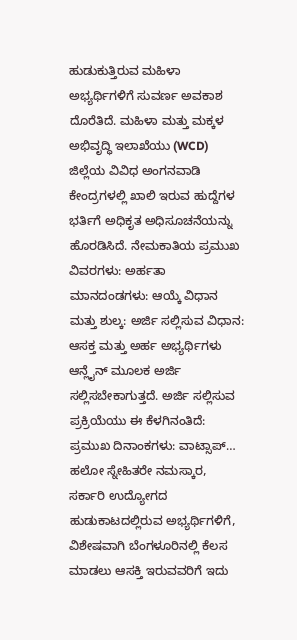ಹುಡುಕುತ್ತಿರುವ ಮಹಿಳಾ ಅಭ್ಯರ್ಥಿಗಳಿಗೆ ಸುವರ್ಣ ಅವಕಾಶ ದೊರೆತಿದೆ. ಮಹಿಳಾ ಮತ್ತು ಮಕ್ಕಳ ಅಭಿವೃದ್ಧಿ ಇಲಾಖೆಯು (WCD) ಜಿಲ್ಲೆಯ ವಿವಿಧ ಅಂಗನವಾಡಿ ಕೇಂದ್ರಗಳಲ್ಲಿ ಖಾಲಿ ಇರುವ ಹುದ್ದೆಗಳ ಭರ್ತಿಗೆ ಅಧಿಕೃತ ಅಧಿಸೂಚನೆಯನ್ನು ಹೊರಡಿಸಿದೆ. ನೇಮಕಾತಿಯ ಪ್ರಮುಖ ವಿವರಗಳು: ಅರ್ಹತಾ ಮಾನದಂಡಗಳು: ಆಯ್ಕೆ ವಿಧಾನ ಮತ್ತು ಶುಲ್ಕ: ಅರ್ಜಿ ಸಲ್ಲಿಸುವ ವಿಧಾನ: ಆಸಕ್ತ ಮತ್ತು ಅರ್ಹ ಅಭ್ಯರ್ಥಿಗಳು ಆನ್ಲೈನ್ ಮೂಲಕ ಅರ್ಜಿ ಸಲ್ಲಿಸಬೇಕಾಗುತ್ತದೆ. ಅರ್ಜಿ ಸಲ್ಲಿಸುವ ಪ್ರಕ್ರಿಯೆಯು ಈ ಕೆಳಗಿನಂತಿದೆ: ಪ್ರಮುಖ ದಿನಾಂಕಗಳು: ವಾಟ್ಸಾಪ್…
ಹಲೋ ಸ್ನೇಹಿತರೇ ನಮಸ್ಕಾರ, ಸರ್ಕಾರಿ ಉದ್ಯೋಗದ ಹುಡುಕಾಟದಲ್ಲಿರುವ ಅಭ್ಯರ್ಥಿಗಳಿಗೆ, ವಿಶೇಷವಾಗಿ ಬೆಂಗಳೂರಿನಲ್ಲಿ ಕೆಲಸ ಮಾಡಲು ಆಸಕ್ತಿ ಇರುವವರಿಗೆ ಇದು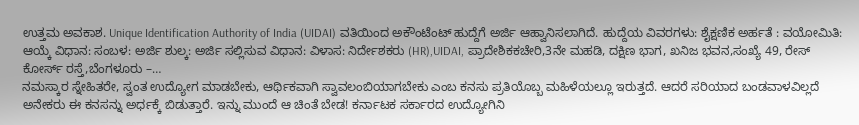ಉತ್ತಮ ಅವಕಾಶ. Unique Identification Authority of India (UIDAI) ವತಿಯಿಂದ ಅಕೌಂಟೆಂಟ್ ಹುದ್ದೆಗೆ ಅರ್ಜಿ ಆಹ್ವಾನಿಸಲಾಗಿದೆ. ಹುದ್ದೆಯ ವಿವರಗಳು: ಶೈಕ್ಷಣಿಕ ಅರ್ಹತೆ : ವಯೋಮಿತಿ: ಆಯ್ಕೆ ವಿಧಾನ: ಸಂಬಳ: ಅರ್ಜಿ ಶುಲ್ಕ: ಅರ್ಜಿ ಸಲ್ಲಿಸುವ ವಿಧಾನ: ವಿಳಾಸ: ನಿರ್ದೇಶಕರು (HR),UIDAI, ಪ್ರಾದೇಶಿಕಕಚೇರಿ,3ನೇ ಮಹಡಿ, ದಕ್ಷಿಣ ಭಾಗ, ಖನಿಜ ಭವನ,ಸಂಖ್ಯೆ 49, ರೇಸ್ ಕೋರ್ಸ್ ರಸ್ತೆ,ಬೆಂಗಳೂರು –…
ನಮಸ್ಕಾರ ಸ್ನೇಹಿತರೇ, ಸ್ವಂತ ಉದ್ಯೋಗ ಮಾಡಬೇಕು, ಆರ್ಥಿಕವಾಗಿ ಸ್ವಾವಲಂಬಿಯಾಗಬೇಕು ಎಂಬ ಕನಸು ಪ್ರತಿಯೊಬ್ಬ ಮಹಿಳೆಯಲ್ಲೂ ಇರುತ್ತದೆ. ಆದರೆ ಸರಿಯಾದ ಬಂಡವಾಳವಿಲ್ಲದೆ ಅನೇಕರು ಈ ಕನಸನ್ನು ಅರ್ಧಕ್ಕೆ ಬಿಡುತ್ತಾರೆ. ಇನ್ನು ಮುಂದೆ ಆ ಚಿಂತೆ ಬೇಡ! ಕರ್ನಾಟಕ ಸರ್ಕಾರದ ಉದ್ಯೋಗಿನಿ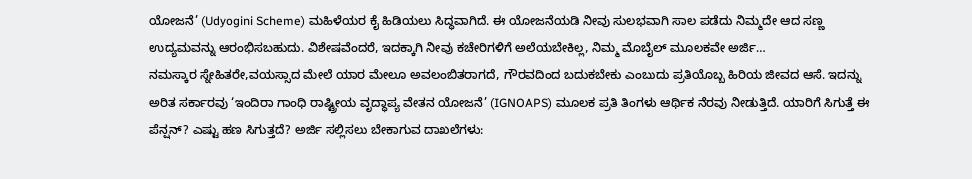ಯೋಜನೆ’ (Udyogini Scheme) ಮಹಿಳೆಯರ ಕೈ ಹಿಡಿಯಲು ಸಿದ್ಧವಾಗಿದೆ. ಈ ಯೋಜನೆಯಡಿ ನೀವು ಸುಲಭವಾಗಿ ಸಾಲ ಪಡೆದು ನಿಮ್ಮದೇ ಆದ ಸಣ್ಣ ಉದ್ಯಮವನ್ನು ಆರಂಭಿಸಬಹುದು. ವಿಶೇಷವೆಂದರೆ, ಇದಕ್ಕಾಗಿ ನೀವು ಕಚೇರಿಗಳಿಗೆ ಅಲೆಯಬೇಕಿಲ್ಲ, ನಿಮ್ಮ ಮೊಬೈಲ್ ಮೂಲಕವೇ ಅರ್ಜಿ…
ನಮಸ್ಕಾರ ಸ್ನೇಹಿತರೇ,ವಯಸ್ಸಾದ ಮೇಲೆ ಯಾರ ಮೇಲೂ ಅವಲಂಬಿತರಾಗದೆ, ಗೌರವದಿಂದ ಬದುಕಬೇಕು ಎಂಬುದು ಪ್ರತಿಯೊಬ್ಬ ಹಿರಿಯ ಜೀವದ ಆಸೆ. ಇದನ್ನು ಅರಿತ ಸರ್ಕಾರವು ‘ಇಂದಿರಾ ಗಾಂಧಿ ರಾಷ್ಟ್ರೀಯ ವೃದ್ಧಾಪ್ಯ ವೇತನ ಯೋಜನೆ’ (IGNOAPS) ಮೂಲಕ ಪ್ರತಿ ತಿಂಗಳು ಆರ್ಥಿಕ ನೆರವು ನೀಡುತ್ತಿದೆ. ಯಾರಿಗೆ ಸಿಗುತ್ತೆ ಈ ಪೆನ್ಷನ್? ಎಷ್ಟು ಹಣ ಸಿಗುತ್ತದೆ? ಅರ್ಜಿ ಸಲ್ಲಿಸಲು ಬೇಕಾಗುವ ದಾಖಲೆಗಳು: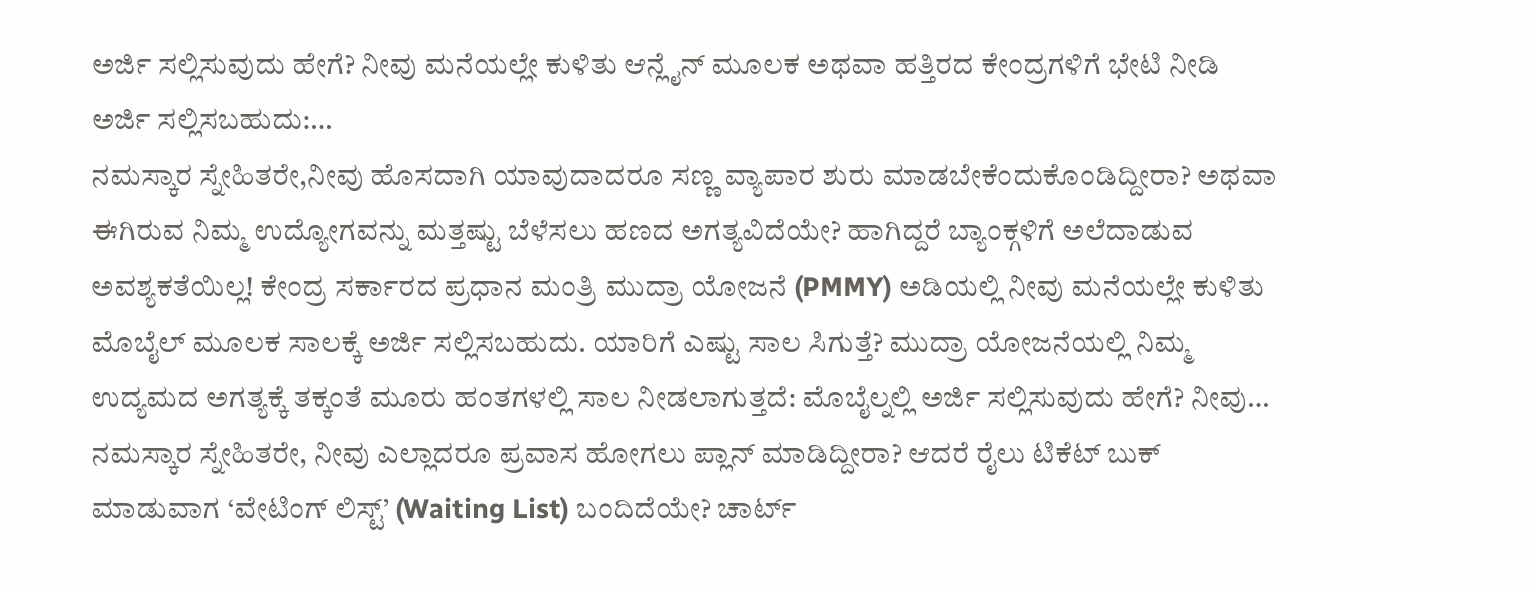ಅರ್ಜಿ ಸಲ್ಲಿಸುವುದು ಹೇಗೆ? ನೀವು ಮನೆಯಲ್ಲೇ ಕುಳಿತು ಆನ್ಲೈನ್ ಮೂಲಕ ಅಥವಾ ಹತ್ತಿರದ ಕೇಂದ್ರಗಳಿಗೆ ಭೇಟಿ ನೀಡಿ ಅರ್ಜಿ ಸಲ್ಲಿಸಬಹುದು:…
ನಮಸ್ಕಾರ ಸ್ನೇಹಿತರೇ,ನೀವು ಹೊಸದಾಗಿ ಯಾವುದಾದರೂ ಸಣ್ಣ ವ್ಯಾಪಾರ ಶುರು ಮಾಡಬೇಕೆಂದುಕೊಂಡಿದ್ದೀರಾ? ಅಥವಾ ಈಗಿರುವ ನಿಮ್ಮ ಉದ್ಯೋಗವನ್ನು ಮತ್ತಷ್ಟು ಬೆಳೆಸಲು ಹಣದ ಅಗತ್ಯವಿದೆಯೇ? ಹಾಗಿದ್ದರೆ ಬ್ಯಾಂಕ್ಗಳಿಗೆ ಅಲೆದಾಡುವ ಅವಶ್ಯಕತೆಯಿಲ್ಲ! ಕೇಂದ್ರ ಸರ್ಕಾರದ ಪ್ರಧಾನ ಮಂತ್ರಿ ಮುದ್ರಾ ಯೋಜನೆ (PMMY) ಅಡಿಯಲ್ಲಿ ನೀವು ಮನೆಯಲ್ಲೇ ಕುಳಿತು ಮೊಬೈಲ್ ಮೂಲಕ ಸಾಲಕ್ಕೆ ಅರ್ಜಿ ಸಲ್ಲಿಸಬಹುದು. ಯಾರಿಗೆ ಎಷ್ಟು ಸಾಲ ಸಿಗುತ್ತೆ? ಮುದ್ರಾ ಯೋಜನೆಯಲ್ಲಿ ನಿಮ್ಮ ಉದ್ಯಮದ ಅಗತ್ಯಕ್ಕೆ ತಕ್ಕಂತೆ ಮೂರು ಹಂತಗಳಲ್ಲಿ ಸಾಲ ನೀಡಲಾಗುತ್ತದೆ: ಮೊಬೈಲ್ನಲ್ಲಿ ಅರ್ಜಿ ಸಲ್ಲಿಸುವುದು ಹೇಗೆ? ನೀವು…
ನಮಸ್ಕಾರ ಸ್ನೇಹಿತರೇ, ನೀವು ಎಲ್ಲಾದರೂ ಪ್ರವಾಸ ಹೋಗಲು ಪ್ಲಾನ್ ಮಾಡಿದ್ದೀರಾ? ಆದರೆ ರೈಲು ಟಿಕೆಟ್ ಬುಕ್ ಮಾಡುವಾಗ ‘ವೇಟಿಂಗ್ ಲಿಸ್ಟ್’ (Waiting List) ಬಂದಿದೆಯೇ? ಚಾರ್ಟ್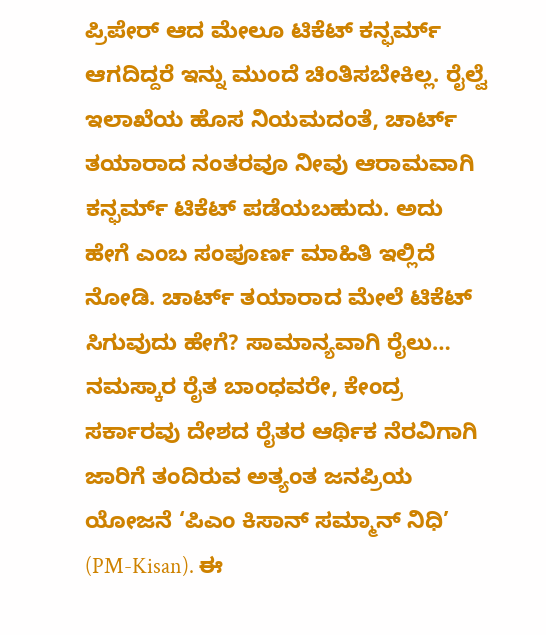ಪ್ರಿಪೇರ್ ಆದ ಮೇಲೂ ಟಿಕೆಟ್ ಕನ್ಫರ್ಮ್ ಆಗದಿದ್ದರೆ ಇನ್ನು ಮುಂದೆ ಚಿಂತಿಸಬೇಕಿಲ್ಲ. ರೈಲ್ವೆ ಇಲಾಖೆಯ ಹೊಸ ನಿಯಮದಂತೆ, ಚಾರ್ಟ್ ತಯಾರಾದ ನಂತರವೂ ನೀವು ಆರಾಮವಾಗಿ ಕನ್ಫರ್ಮ್ ಟಿಕೆಟ್ ಪಡೆಯಬಹುದು. ಅದು ಹೇಗೆ ಎಂಬ ಸಂಪೂರ್ಣ ಮಾಹಿತಿ ಇಲ್ಲಿದೆ ನೋಡಿ. ಚಾರ್ಟ್ ತಯಾರಾದ ಮೇಲೆ ಟಿಕೆಟ್ ಸಿಗುವುದು ಹೇಗೆ? ಸಾಮಾನ್ಯವಾಗಿ ರೈಲು…
ನಮಸ್ಕಾರ ರೈತ ಬಾಂಧವರೇ, ಕೇಂದ್ರ ಸರ್ಕಾರವು ದೇಶದ ರೈತರ ಆರ್ಥಿಕ ನೆರವಿಗಾಗಿ ಜಾರಿಗೆ ತಂದಿರುವ ಅತ್ಯಂತ ಜನಪ್ರಿಯ ಯೋಜನೆ ‘ಪಿಎಂ ಕಿಸಾನ್ ಸಮ್ಮಾನ್ ನಿಧಿ’ (PM-Kisan). ಈ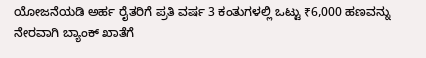ಯೋಜನೆಯಡಿ ಅರ್ಹ ರೈತರಿಗೆ ಪ್ರತಿ ವರ್ಷ 3 ಕಂತುಗಳಲ್ಲಿ ಒಟ್ಟು ₹6,000 ಹಣವನ್ನು ನೇರವಾಗಿ ಬ್ಯಾಂಕ್ ಖಾತೆಗೆ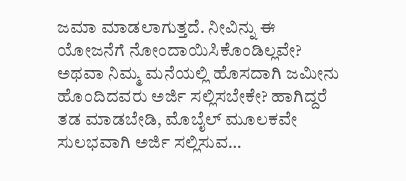ಜಮಾ ಮಾಡಲಾಗುತ್ತದೆ. ನೀವಿನ್ನು ಈ ಯೋಜನೆಗೆ ನೋಂದಾಯಿಸಿಕೊಂಡಿಲ್ಲವೇ? ಅಥವಾ ನಿಮ್ಮ ಮನೆಯಲ್ಲಿ ಹೊಸದಾಗಿ ಜಮೀನು ಹೊಂದಿದವರು ಅರ್ಜಿ ಸಲ್ಲಿಸಬೇಕೇ? ಹಾಗಿದ್ದರೆ ತಡ ಮಾಡಬೇಡಿ, ಮೊಬೈಲ್ ಮೂಲಕವೇ ಸುಲಭವಾಗಿ ಅರ್ಜಿ ಸಲ್ಲಿಸುವ…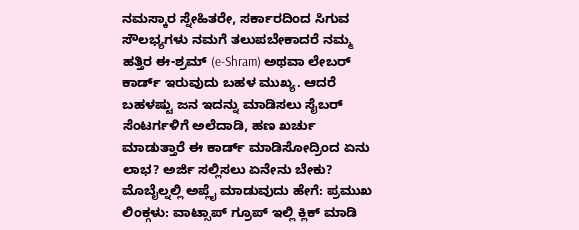ನಮಸ್ಕಾರ ಸ್ನೇಹಿತರೇ, ಸರ್ಕಾರದಿಂದ ಸಿಗುವ ಸೌಲಭ್ಯಗಳು ನಮಗೆ ತಲುಪಬೇಕಾದರೆ ನಮ್ಮ ಹತ್ತಿರ ಈ-ಶ್ರಮ್ (e-Shram) ಅಥವಾ ಲೇಬರ್ ಕಾರ್ಡ್ ಇರುವುದು ಬಹಳ ಮುಖ್ಯ. ಆದರೆ ಬಹಳಷ್ಟು ಜನ ಇದನ್ನು ಮಾಡಿಸಲು ಸೈಬರ್ ಸೆಂಟರ್ಗಳಿಗೆ ಅಲೆದಾಡಿ, ಹಣ ಖರ್ಚು ಮಾಡುತ್ತಾರೆ ಈ ಕಾರ್ಡ್ ಮಾಡಿಸೋದ್ರಿಂದ ಏನು ಲಾಭ? ಅರ್ಜಿ ಸಲ್ಲಿಸಲು ಏನೇನು ಬೇಕು? ಮೊಬೈಲ್ನಲ್ಲಿ ಅಪ್ಲೈ ಮಾಡುವುದು ಹೇಗೆ: ಪ್ರಮುಖ ಲಿಂಕ್ಗಳು: ವಾಟ್ಸಾಪ್ ಗ್ರೂಪ್ ಇಲ್ಲಿ ಕ್ಲಿಕ್ ಮಾಡಿ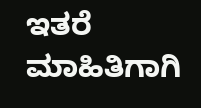ಇತರೆ ಮಾಹಿತಿಗಾಗಿ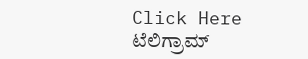Click Here ಟೆಲಿಗ್ರಾಮ್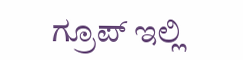ಗ್ರೂಪ್ ಇಲ್ಲಿ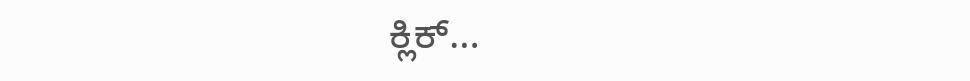ಕ್ಲಿಕ್…